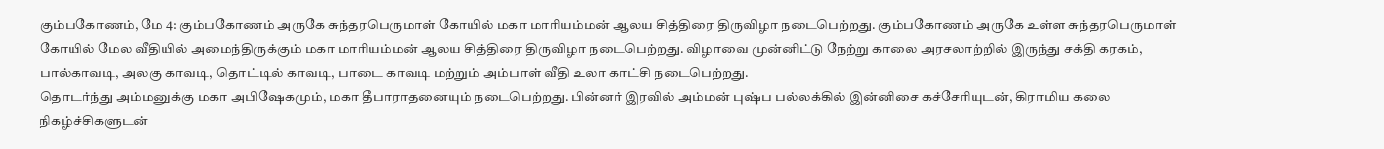கும்பகோணம், மே 4: கும்பகோணம் அருகே சுந்தரபெருமாள் கோயில் மகா மாரியம்மன் ஆலய சித்திரை திருவிழா நடைபெற்றது. கும்பகோணம் அருகே உள்ள சுந்தரபெருமாள் கோயில் மேல வீதியில் அமைந்திருக்கும் மகா மாரியம்மன் ஆலய சித்திரை திருவிழா நடைபெற்றது. விழாவை முன்னிட்டு நேற்று காலை அரசலாற்றில் இருந்து சக்தி கரகம், பால்காவடி, அலகு காவடி, தொட்டில் காவடி, பாடை காவடி மற்றும் அம்பாள் வீதி உலா காட்சி நடைபெற்றது.
தொடர்ந்து அம்மனுக்கு மகா அபிஷேகமும், மகா தீபாராதனையும் நடைபெற்றது. பின்னர் இரவில் அம்மன் புஷ்ப பல்லக்கில் இன்னிசை கச்சேரியுடன், கிராமிய கலை நிகழ்ச்சிகளுடன்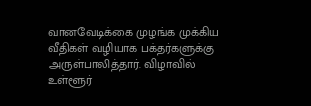வானவேடிக்கை முழங்க முக்கிய வீதிகள் வழியாக பக்தர்களுக்கு அருள்பாலித்தார். விழாவில் உள்ளூர்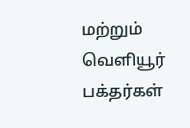மற்றும் வெளியூர் பக்தர்கள்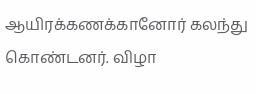ஆயிரக்கணக்கானோர் கலந்து கொண்டனர். விழா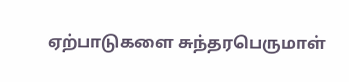ஏற்பாடுகளை சுந்தரபெருமாள்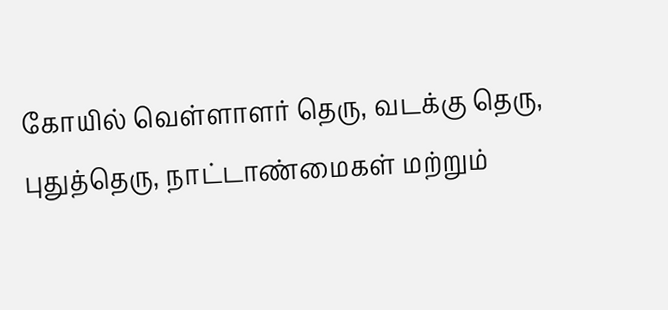கோயில் வெள்ளாளர் தெரு, வடக்கு தெரு, புதுத்தெரு, நாட்டாண்மைகள் மற்றும்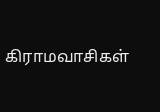கிராமவாசிகள்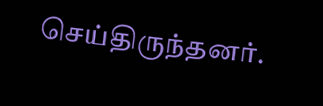செய்திருந்தனர்.